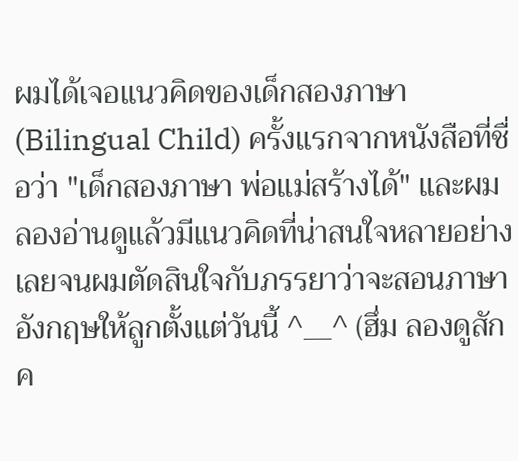ผมได้เจอแนวคิดของเด็กสองภาษา (Bilingual Child) ครั้งแรกจากหนังสือที่ชื่อว่า "เด็กสองภาษา พ่อแม่สร้างได้" และผมลองอ่านดูแล้วมีแนวคิดที่น่าสนใจหลายอย่างเลยจนผมตัดสินใจกับภรรยาว่าจะสอนภาษาอังกฤษให้ลูกตั้งแต่วันนี้ ^__^ (ฮึ่ม ลองดูสักค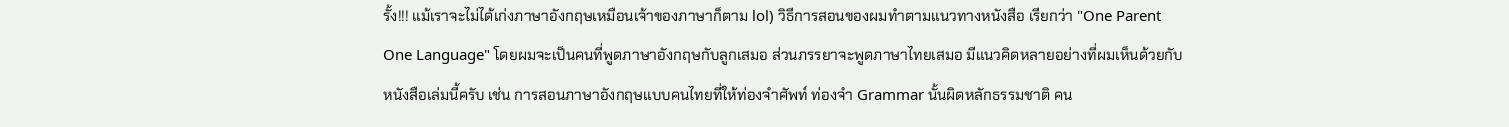รั้ง!!! แม้เราจะไม่ได้เก่งภาษาอังกฤษเหมือนเจ้าของภาษาก็ตาม lol) วิธีการสอนของผมทำตามแนวทางหนังสือ เรียกว่า "One Parent One Language" โดยผมจะเป็นคนที่พูดภาษาอังกฤษกับลูกเสมอ ส่วนภรรยาจะพูดภาษาไทยเสมอ มีแนวคิดหลายอย่างที่ผมเห็นด้วยกับหนังสือเล่มนี้ครับ เช่น การสอนภาษาอังกฤษแบบคนไทยที่ให้ท่องจำศัพท์ ท่องจำ Grammar นั้นผิดหลักธรรมชาติ คน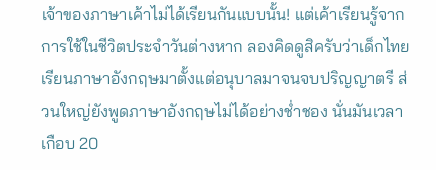เจ้าของภาษาเค้าไม่ได้เรียนกันแบบนั้น! แต่เค้าเรียนรู้จากการใช้ในชีวิตประจำวันต่างหาก ลองคิดดูสิครับว่าเด็กไทยเรียนภาษาอังกฤษมาตั้งแต่อนุบาลมาจนจบปริญญาตรี ส่วนใหญ่ยังพูดภาษาอังกฤษไม่ได้อย่างช่ำชอง นั่นมันเวลาเกือบ 20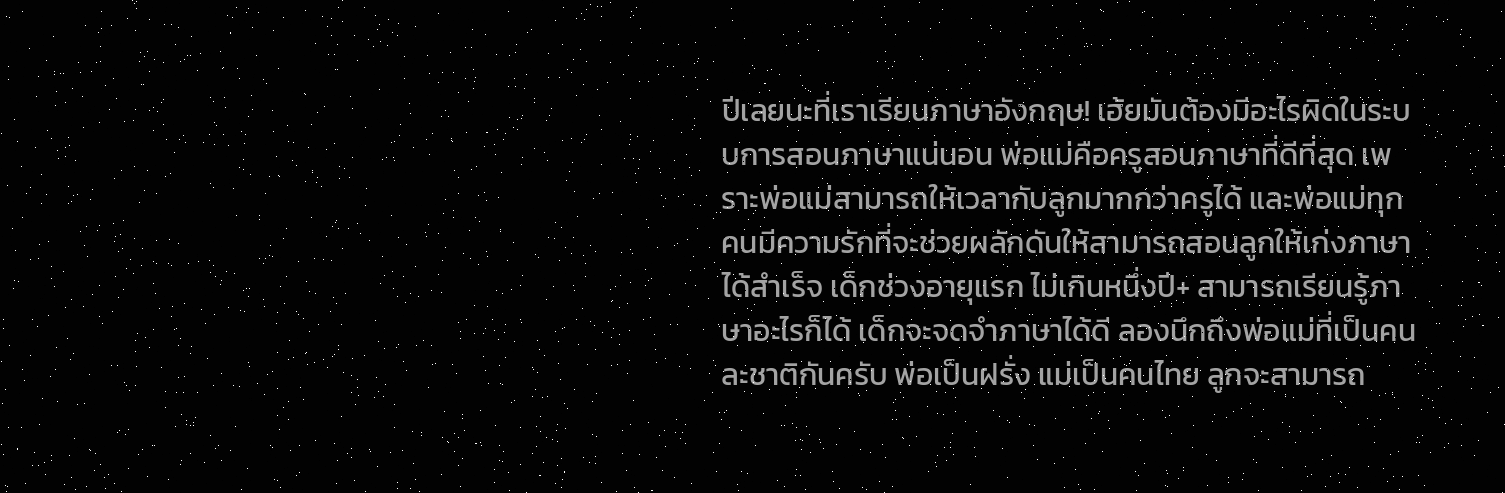ปีเลยนะที่เราเรียนภาษาอังกฤษ! เฮ้ยมันต้องมีอะไรผิดในระบบการสอนภาษาแน่นอน พ่อแม่คือครูสอนภาษาที่ดีที่สุด เพราะพ่อแม่สามารถให้เวลากับลูกมากกว่าครูได้ และพ่อแม่ทุกคนมีความรักที่จะช่วยผลักดันให้สามารถสอนลูกให้เก่งภาษาได้สำเร็จ เด็กช่วงอายุแรก ไม่เกินหนึ่งปี+ สามารถเรียนรู้ภาษาอะไรก็ได้ เด็กจะจดจำภาษาได้ดี ลองนึกถึงพ่อแม่ที่เป็นคนละชาติกันครับ พ่อเป็นฝรั่ง แม่เป็นคนไทย ลูกจะสามารถ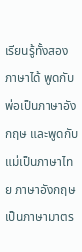เรียนรู้ทั้งสองภาษาได้ พูดกับพ่อเป็นภาษาอังกฤษ และพูดกับแม่เป็นภาษาไทย ภาษาอังกฤษเป็นภาษามาตร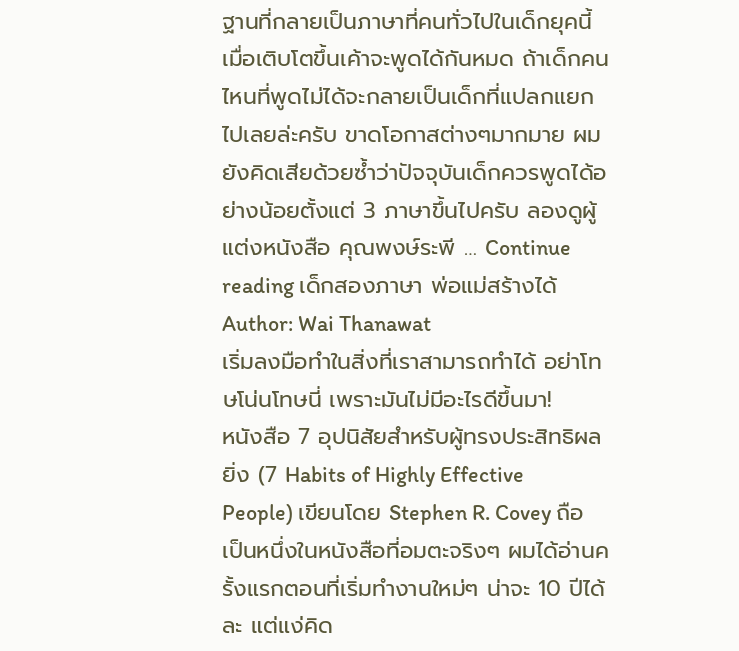ฐานที่กลายเป็นภาษาที่คนทั่วไปในเด็กยุคนี้เมื่อเติบโตขึ้นเค้าจะพูดได้กันหมด ถ้าเด็กคนไหนที่พูดไม่ได้จะกลายเป็นเด็กที่แปลกแยกไปเลยล่ะครับ ขาดโอกาสต่างๆมากมาย ผมยังคิดเสียด้วยซ้ำว่าปัจจุบันเด็กควรพูดได้อย่างน้อยตั้งแต่ 3 ภาษาขึ้นไปครับ ลองดูผู้แต่งหนังสือ คุณพงษ์ระพี … Continue reading เด็กสองภาษา พ่อแม่สร้างได้
Author: Wai Thanawat
เริ่มลงมือทำในสิ่งที่เราสามารถทำได้ อย่าโทษโน่นโทษนี่ เพราะมันไม่มีอะไรดีขึ้นมา!
หนังสือ 7 อุปนิสัยสําหรับผู้ทรงประสิทธิผลยิ่ง (7 Habits of Highly Effective People) เขียนโดย Stephen R. Covey ถือเป็นหนึ่งในหนังสือที่อมตะจริงๆ ผมได้อ่านครั้งแรกตอนที่เริ่มทำงานใหม่ๆ น่าจะ 10 ปีได้ละ แต่แง่คิด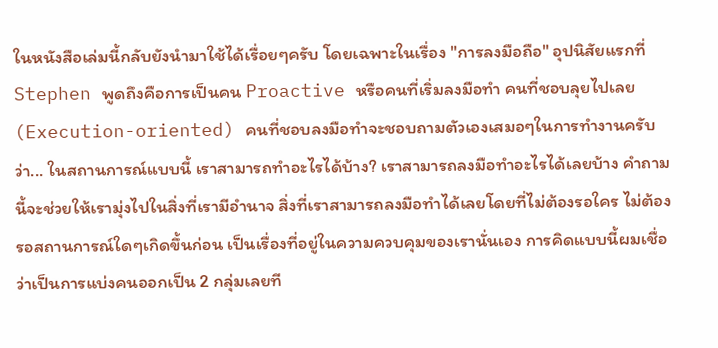ในหนังสือเล่มนี้กลับยังนำมาใช้ได้เรื่อยๆครับ โดยเฉพาะในเรื่อง "การลงมือถือ" อุปนิสัยแรกที่ Stephen พูดถึงคือการเป็นคน Proactive หรือคนที่เริ่มลงมือทำ คนที่ชอบลุยไปเลย (Execution-oriented) คนที่ชอบลงมือทำจะชอบถามตัวเองเสมอๆในการทำงานครับ ว่า... ในสถานการณ์แบบนี้ เราสามารถทำอะไรได้บ้าง? เราสามารถลงมือทำอะไรได้เลยบ้าง คำถามนี้จะช่วยให้เรามุ่งไปในสิ่งที่เรามีอำนาจ สิ่งที่เราสามารถลงมือทำได้เลยโดยที่ไม่ต้องรอใคร ไม่ต้องรอสถานการณ์ใดๆเกิดขึ้นก่อน เป็นเรื่องที่อยู่ในความควบคุมของเรานั่นเอง การคิดแบบนี้ผมเชื่อว่าเป็นการแบ่งคนออกเป็น 2 กลุ่มเลยที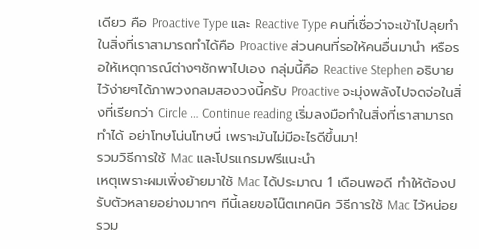เดียว คือ Proactive Type และ Reactive Type คนที่เชื่อว่าจะเข้าไปลุยทำในสิ่งที่เราสามารถทำได้คือ Proactive ส่วนคนที่รอให้คนอื่นมานำ หรือรอให้เหตุการณ์ต่างๆชักพาไปเอง กลุ่มนี้คือ Reactive Stephen อธิบายไว้ง่ายๆได้ภาพวงกลมสองวงนี้ครับ Proactive จะมุ่งพลังไปจดจ่อในสิ่งที่เรียกว่า Circle … Continue reading เริ่มลงมือทำในสิ่งที่เราสามารถทำได้ อย่าโทษโน่นโทษนี่ เพราะมันไม่มีอะไรดีขึ้นมา!
รวมวิธีการใช้ Mac และโปรแกรมฟรีแนะนำ
เหตุเพราะผมเพิ่งย้ายมาใช้ Mac ได้ประมาณ 1 เดือนพอดี ทำให้ต้องปรับตัวหลายอย่างมากๆ ทีนี้เลยขอโน๊ตเทคนิค วิธีการใช้ Mac ไว้หน่อย รวม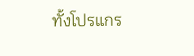ทั้งโปรแกร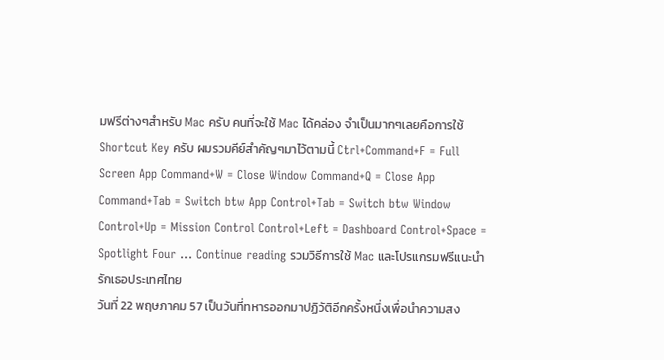มฟรีต่างๆสำหรับ Mac ครับ คนที่จะใช้ Mac ได้คล่อง จำเป็นมากๆเลยคือการใช้ Shortcut Key ครับ ผมรวมคีย์สำคัญๆมาไว้ตามนี้ Ctrl+Command+F = Full Screen App Command+W = Close Window Command+Q = Close App Command+Tab = Switch btw App Control+Tab = Switch btw Window Control+Up = Mission Control Control+Left = Dashboard Control+Space = Spotlight Four … Continue reading รวมวิธีการใช้ Mac และโปรแกรมฟรีแนะนำ
รักเธอประเทศไทย
วันที่ 22 พฤษภาคม 57 เป็นวันที่ทหารออกมาปฏิวัติอีกครั้งหนึ่งเพื่อนำความสง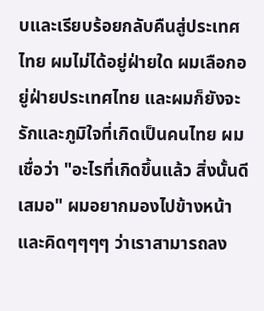บและเรียบร้อยกลับคืนสู่ประเทศไทย ผมไม่ได้อยู่ฝ่ายใด ผมเลือกอยู่ฝ่ายประเทศไทย และผมก็ยังจะรักและภูมิใจที่เกิดเป็นคนไทย ผมเชื่อว่า "อะไรที่เกิดขึ้นแล้ว สิ่งนั้นดีเสมอ" ผมอยากมองไปข้างหน้า และคิดๆๆๆๆ ว่าเราสามารถลง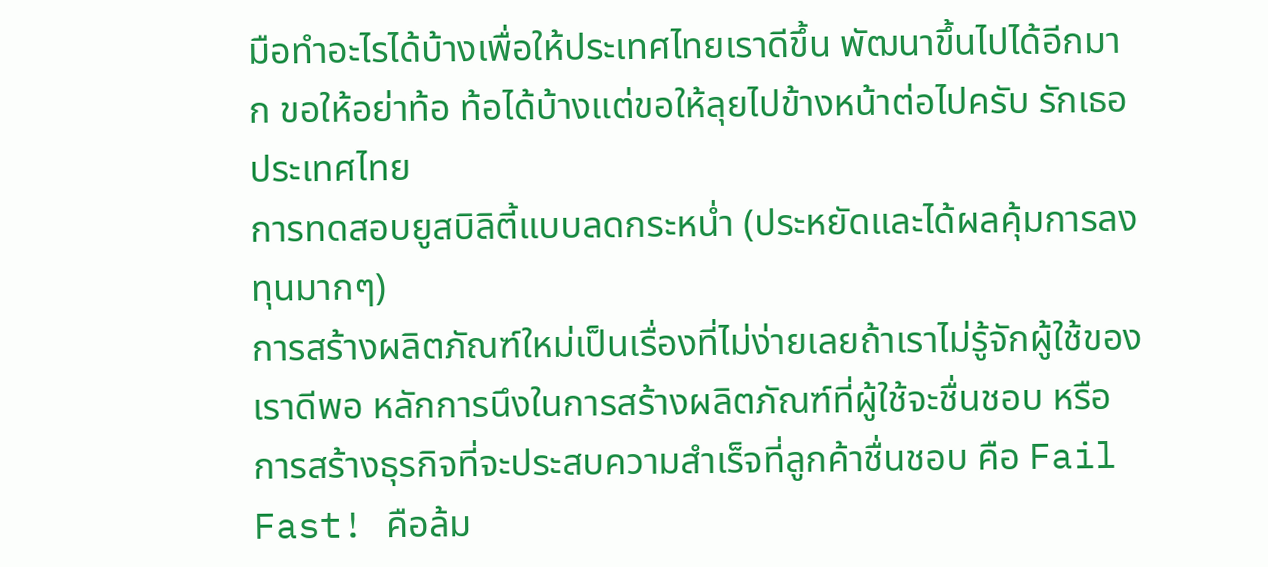มือทำอะไรได้บ้างเพื่อให้ประเทศไทยเราดีขึ้น พัฒนาขึ้นไปได้อีกมาก ขอให้อย่าท้อ ท้อได้บ้างแต่ขอให้ลุยไปข้างหน้าต่อไปครับ รักเธอประเทศไทย
การทดสอบยูสบิลิตี้แบบลดกระหน่ำ (ประหยัดและได้ผลคุ้มการลงทุนมากๆ)
การสร้างผลิตภัณฑ์ใหม่เป็นเรื่องที่ไม่ง่ายเลยถ้าเราไม่รู้จักผู้ใช้ของเราดีพอ หลักการนึงในการสร้างผลิตภัณฑ์ที่ผู้ใช้จะชื่นชอบ หรือการสร้างธุรกิจที่จะประสบความสำเร็จที่ลูกค้าชื่นชอบ คือ Fail Fast! คือล้ม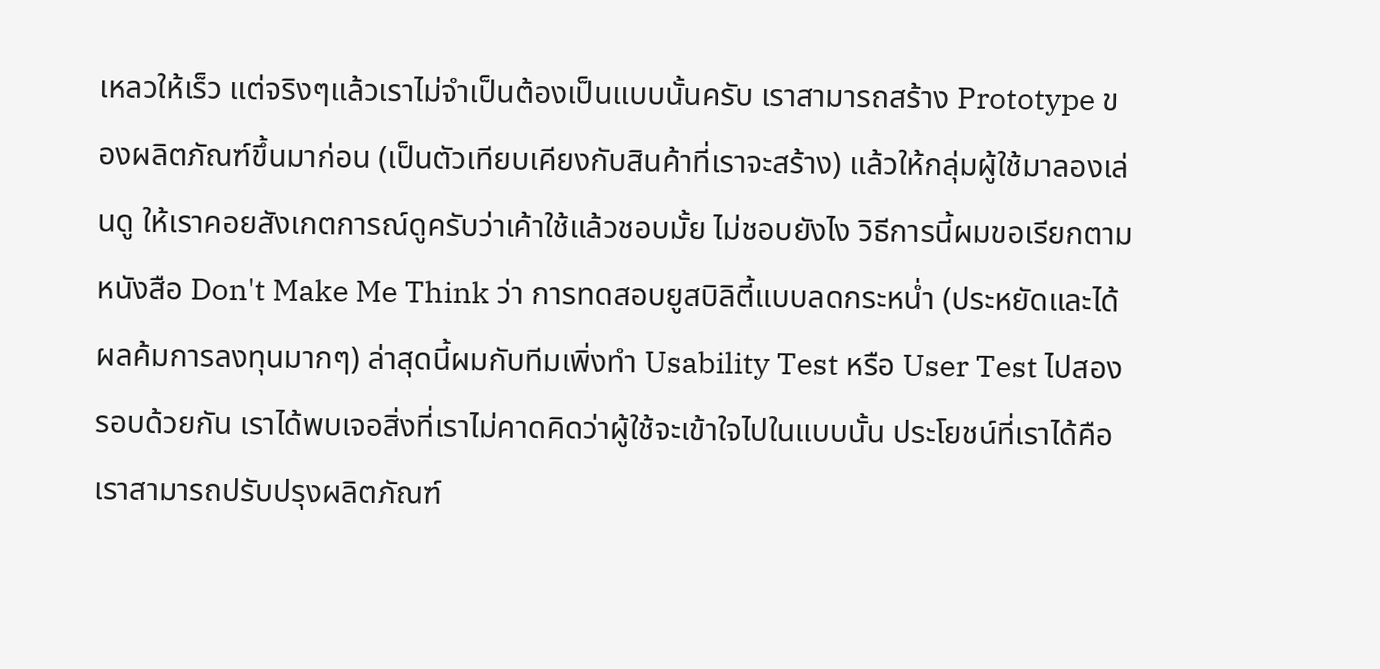เหลวให้เร็ว แต่จริงๆแล้วเราไม่จำเป็นต้องเป็นแบบนั้นครับ เราสามารถสร้าง Prototype ของผลิตภัณฑ์ขึ้นมาก่อน (เป็นตัวเทียบเคียงกับสินค้าที่เราจะสร้าง) แล้วให้กลุ่มผู้ใช้มาลองเล่นดู ให้เราคอยสังเกตการณ์ดูครับว่าเค้าใช้แล้วชอบมั้ย ไม่ชอบยังไง วิธีการนี้ผมขอเรียกตามหนังสือ Don't Make Me Think ว่า การทดสอบยูสบิลิตี้แบบลดกระหน่ำ (ประหยัดและได้ผลค้มการลงทุนมากๆ) ล่าสุดนี้ผมกับทีมเพิ่งทำ Usability Test หรือ User Test ไปสองรอบด้วยกัน เราได้พบเจอสิ่งที่เราไม่คาดคิดว่าผู้ใช้จะเข้าใจไปในแบบนั้น ประโยชน์ที่เราได้คือเราสามารถปรับปรุงผลิตภัณฑ์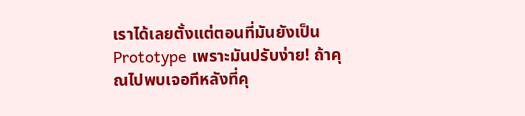เราได้เลยตั้งแต่ตอนที่มันยังเป็น Prototype เพราะมันปรับง่าย! ถ้าคุณไปพบเจอทีหลังที่คุ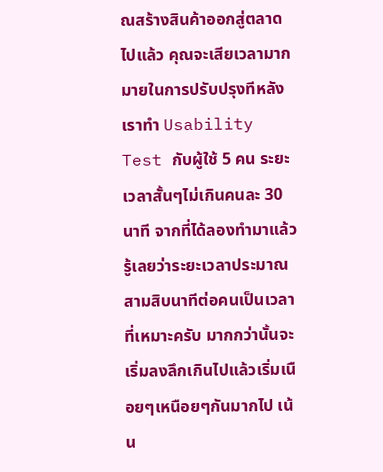ณสร้างสินค้าออกสู่ตลาดไปแล้ว คุณจะเสียเวลามากมายในการปรับปรุงทีหลัง เราทำ Usability Test กับผู้ใช้ 5 คน ระยะเวลาสั้นๆไม่เกินคนละ 30 นาที จากที่ได้ลองทำมาแล้วรู้เลยว่าระยะเวลาประมาณสามสิบนาทีต่อคนเป็นเวลาที่เหมาะครับ มากกว่านั้นจะเริ่มลงลึกเกินไปแล้วเริ่มเนือยๆเหนือยๆกันมากไป เน้น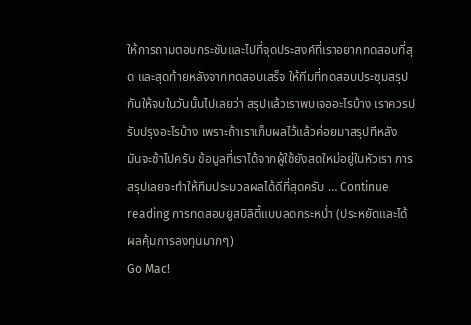ให้การถามตอบกระชับและไปที่จุดประสงค์ที่เราอยากทดสอบที่สุด และสุดท้ายหลังจากทดสอบเสร็จ ให้ทีมที่ทดสอบประชุมสรุปกันให้จบในวันนั้นไปเลยว่า สรุปแล้วเราพบเจออะไรบ้าง เราควรปรับปรุงอะไรบ้าง เพราะถ้าเราเก็บผลไว้แล้วค่อยมาสรุปทีหลัง มันจะช้าไปครับ ข้อมูลที่เราได้จากผู้ใช้ยังสดใหม่อยู่ในหัวเรา การสรุปเลยจะทำให้ทีมประมวลผลได้ดีที่สุดครับ … Continue reading การทดสอบยูสบิลิตี้แบบลดกระหน่ำ (ประหยัดและได้ผลคุ้มการลงทุนมากๆ)
Go Mac!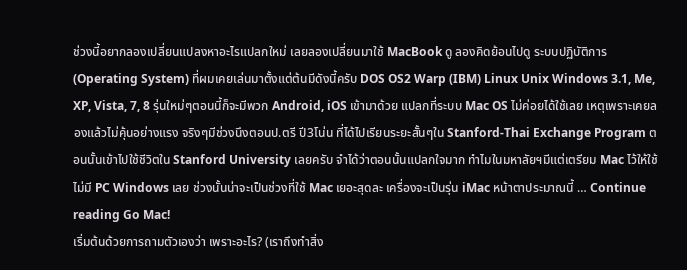ช่วงนี้อยากลองเปลี่ยนแปลงหาอะไรแปลกใหม่ เลยลองเปลี่ยนมาใช้ MacBook ดู ลองคิดย้อนไปดู ระบบปฏิบัติการ (Operating System) ที่ผมเคยเล่นมาตั้งแต่ต้นมีดังนี้ครับ DOS OS2 Warp (IBM) Linux Unix Windows 3.1, Me, XP, Vista, 7, 8 รุ่นใหม่ๆตอนนี้ก็จะมีพวก Android, iOS เข้ามาด้วย แปลกที่ระบบ Mac OS ไม่ค่อยได้ใช้เลย เหตุเพราะเคยลองแล้วไม่คุ้นอย่างแรง จริงๆมีช่วงนึงตอนป.ตรี ปี3โน่น ที่ได้ไปเรียนระยะสั้นๆใน Stanford-Thai Exchange Program ตอนนั้นเข้าไปใช้ชีวิตใน Stanford University เลยครับ จำได้ว่าตอนนั้นแปลกใจมาก ทำไมในมหาลัยฯมีแต่เตรียม Mac ไว้ให้ใช้ ไม่มี PC Windows เลย ช่วงนั้นน่าจะเป็นช่วงที่ใช้ Mac เยอะสุดละ เครื่องจะเป็นรุ่น iMac หน้าตาประมาณนี้ … Continue reading Go Mac!
เริ่มต้นด้วยการถามตัวเองว่า เพราะอะไร? (เราถึงทำสิ่ง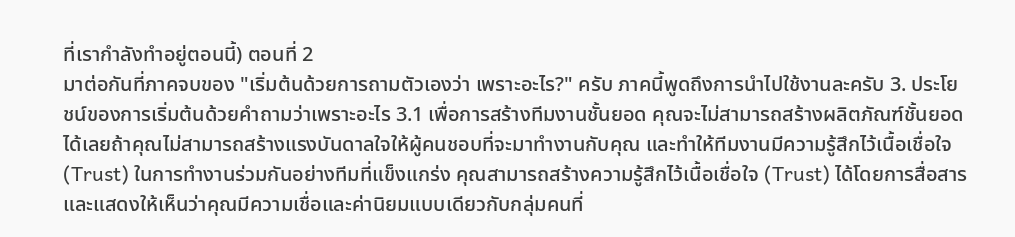ที่เรากำลังทำอยู่ตอนนี้) ตอนที่ 2
มาต่อกันที่ภาคจบของ "เริ่มต้นด้วยการถามตัวเองว่า เพราะอะไร?" ครับ ภาคนี้พูดถึงการนำไปใช้งานละครับ 3. ประโยชน์ของการเริ่มต้นด้วยคำถามว่าเพราะอะไร 3.1 เพื่อการสร้างทีมงานชั้นยอด คุณจะไม่สามารถสร้างผลิตภัณฑ์ชั้นยอดได้เลยถ้าคุณไม่สามารถสร้างแรงบันดาลใจให้ผู้คนชอบที่จะมาทำงานกับคุณ และทำให้ทีมงานมีความรู้สึกไว้เนื้อเชื่อใจ (Trust) ในการทำงานร่วมกันอย่างทีมที่แข็งแกร่ง คุณสามารถสร้างความรู้สึกไว้เนื้อเชื่อใจ (Trust) ได้โดยการสื่อสารและแสดงให้เห็นว่าคุณมีความเชื่อและค่านิยมแบบเดียวกับกลุ่มคนที่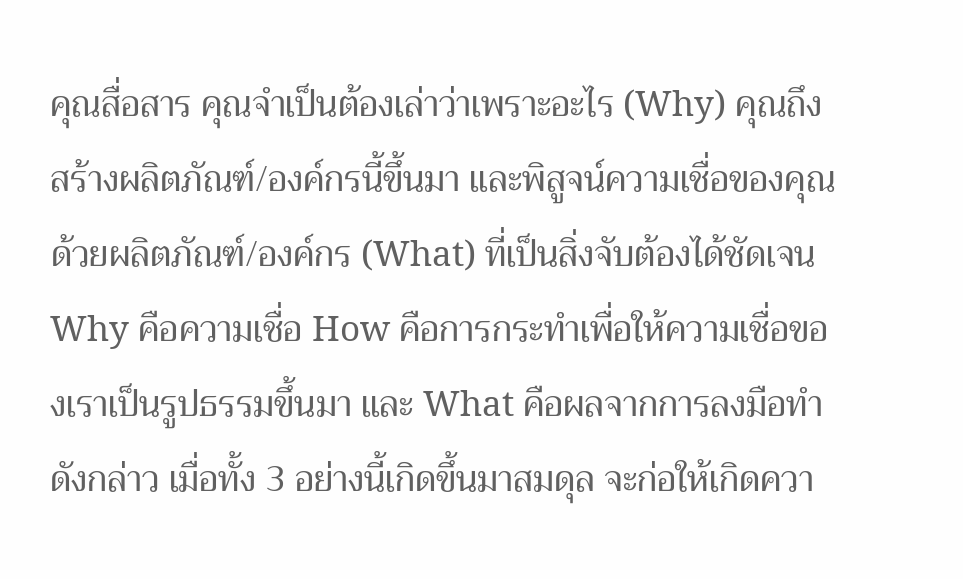คุณสื่อสาร คุณจำเป็นต้องเล่าว่าเพราะอะไร (Why) คุณถึงสร้างผลิตภัณฑ์/องค์กรนี้ขึ้นมา และพิสูจน์ความเชื่อของคุณด้วยผลิตภัณฑ์/องค์กร (What) ที่เป็นสิ่งจับต้องได้ชัดเจน Why คือความเชื่อ How คือการกระทำเพื่อให้ความเชื่อของเราเป็นรูปธรรมขึ้นมา และ What คือผลจากการลงมือทำดังกล่าว เมื่อทั้ง 3 อย่างนี้เกิดขึ้นมาสมดุล จะก่อให้เกิดควา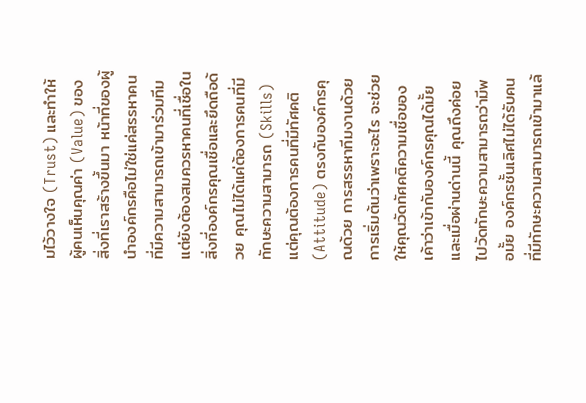มไว้วางใจ (Trust) และทำให้ผู้คนเห็นคุณค่า (Value) ของสิ่งที่เราสร้างขึ้นมา หน้าที่ของผู้นำองค์กรคือไม่ใช่แค่สรรหาคนที่มีความสามารถเข้ามาร่วมทีม แต่ยังต้องสมควรหาคนที่เชื่อในสิ่งที่องค์กรคุณเชื่อและยึดถือด้วย คุณไม่ได้แค่ต้องการคนที่มีทักษะความสามารถ (Skills) แต่คุณต้องการคนที่มีทัศคติ (Attitude) ตรงกับองค์กรคุณด้วย การสรรหาทีมงานด้วยการเริ่มต้นว่าเพราะอะไร จะช่วยให้คุณวัดทัศคติความเชื่อของเค้าว่าเข้ากับองค์กรคุณได้มั้ย และเมื่อผ่านด่านนี้ คุณถึงค่อยไปวัดทักษะความสามารถว่ามีพอมั้ย องค์กรชั้นเลิศไม่ได้รับคนที่มีทักษะความสามารถเข้ามาแล้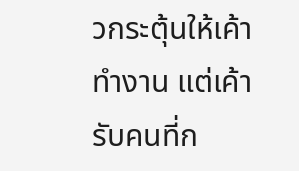วกระตุ้นให้เค้าทำงาน แต่เค้ารับคนที่ก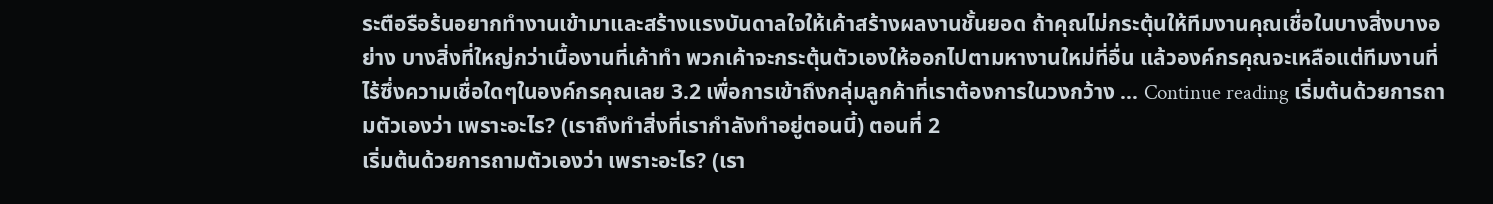ระตือรือร้นอยากทำงานเข้ามาและสร้างแรงบันดาลใจให้เค้าสร้างผลงานชั้นยอด ถ้าคุณไม่กระตุ้นให้ทีมงานคุณเชื่อในบางสิ่งบางอย่าง บางสิ่งที่ใหญ่กว่าเนื้องานที่เค้าทำ พวกเค้าจะกระตุ้นตัวเองให้ออกไปตามหางานใหม่ที่อื่น แล้วองค์กรคุณจะเหลือแต่ทีมงานที่ไร้ซึ่งความเชื่อใดๆในองค์กรคุณเลย 3.2 เพื่อการเข้าถึงกลุ่มลูกค้าที่เราต้องการในวงกว้าง … Continue reading เริ่มต้นด้วยการถามตัวเองว่า เพราะอะไร? (เราถึงทำสิ่งที่เรากำลังทำอยู่ตอนนี้) ตอนที่ 2
เริ่มต้นด้วยการถามตัวเองว่า เพราะอะไร? (เรา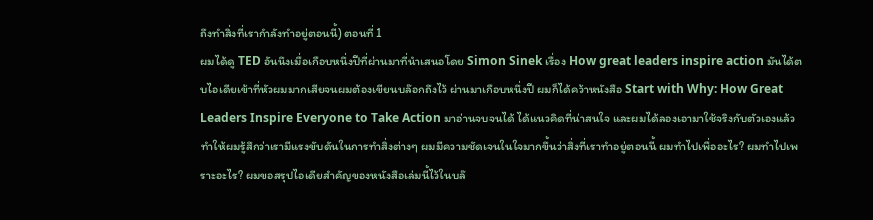ถึงทำสิ่งที่เรากำลังทำอยู่ตอนนี้) ตอนที่ 1
ผมได้ดู TED อันนึงเมื่อเกือบหนึ่งปีที่ผ่านมาที่นำเสนอโดย Simon Sinek เรื่อง How great leaders inspire action มันได้ตบไอเดียเข้าที่หัวผมมากเสียจนผมต้องเขียนบล๊อกถึงไว้ ผ่านมาเกือบหนึ่งปี ผมก็ได้คว้าหนังสือ Start with Why: How Great Leaders Inspire Everyone to Take Action มาอ่านจบจนได้ ได้แนวคิดที่น่าสนใจ และผมได้ลองเอามาใช้จริงกับตัวเองแล้ว ทำให้ผมรู้สึกว่าเรามีแรงขับดันในการทำสิ่งต่างๆ ผมมีความชัดเจนในใจมากขึ้นว่าสิ่งที่เราทำอยู่ตอนนี้ ผมทำไปเพื่ออะไร? ผมทำไปเพราะอะไร? ผมขอสรุปไอเดียสำคัญของหนังสือเล่มนี้ไว้ในบล๊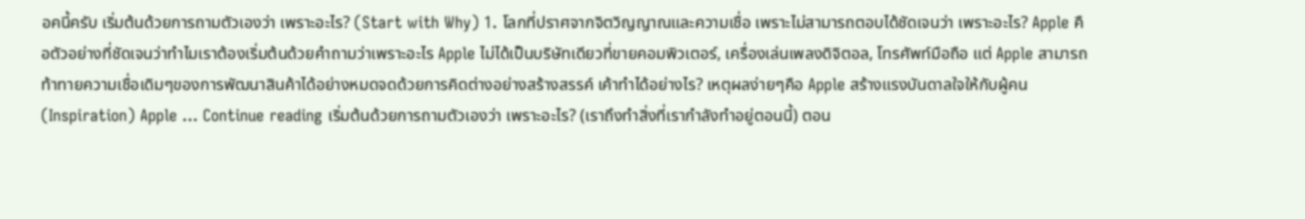อคนี้ครับ เริ่มต้นด้วยการถามตัวเองว่า เพราะอะไร? (Start with Why) 1. โลกที่ปราศจากจิตวิญญาณและความเชื่อ เพราะไม่สามารถตอบได้ชัดเจนว่า เพราะอะไร? Apple คือตัวอย่างที่ชัดเจนว่าทำไมเราต้องเริ่มต้นด้วยคำถามว่าเพราะอะไร Apple ไม่ได้เป็นบริษัทเดียวที่ขายคอมพิวเตอร์, เครื่องเล่นเพลงดิจิตอล, โทรศัพท์มือถือ แต่ Apple สามารถท้าทายความเชื่อเดิมๆของการพัฒนาสินค้าได้อย่างหมดจดด้วยการคิดต่างอย่างสร้างสรรค์ เค้าทำได้อย่างไร? เหตุผลง่ายๆคือ Apple สร้างแรงบันดาลใจให้กับผู้คน (Inspiration) Apple … Continue reading เริ่มต้นด้วยการถามตัวเองว่า เพราะอะไร? (เราถึงทำสิ่งที่เรากำลังทำอยู่ตอนนี้) ตอน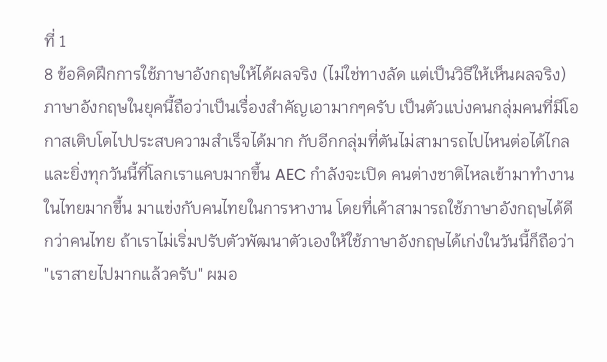ที่ 1
8 ข้อคิดฝึกการใช้ภาษาอังกฤษให้ได้ผลจริง (ไม่ใช่ทางลัด แต่เป็นวิธีให้เห็นผลจริง)
ภาษาอังกฤษในยุคนี้ถือว่าเป็นเรื่องสำคัญเอามากๆครับ เป็นตัวแบ่งคนกลุ่มคนที่มีโอกาสเติบโตไปประสบความสำเร็จได้มาก กับอีกกลุ่มที่ตันไม่สามารถไปไหนต่อได้ไกล และยิ่งทุกวันนี้ที่โลกเราแคบมากขึ้น AEC กำลังจะเปิด คนต่างชาติไหลเข้ามาทำงานในไทยมากขึ้น มาแข่งกับคนไทยในการหางาน โดยที่เค้าสามารถใช้ภาษาอังกฤษได้ดีกว่าคนไทย ถ้าเราไม่เริ่มปรับตัวพัฒนาตัวเองให้ใช้ภาษาอังกฤษได้เก่งในวันนี้ก็ถือว่า "เราสายไปมากแล้วครับ" ผมอ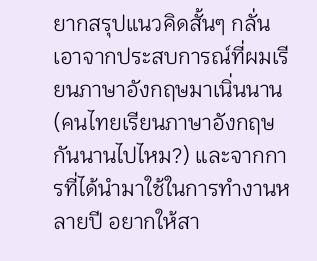ยากสรุปแนวคิดสั้นๆ กลั่นเอาจากประสบการณ์ที่ผมเรียนภาษาอังกฤษมาเนิ่นนาน (คนไทยเรียนภาษาอังกฤษกันนานไปไหม?) และจากการที่ได้นำมาใช้ในการทำงานหลายปี อยากให้สา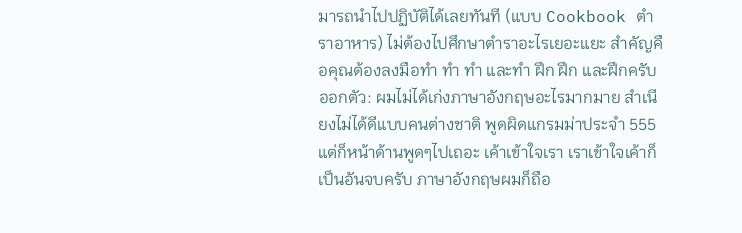มารถนำไปปฏิบัติได้เลยทันที (แบบ Cookbook ตำราอาหาร) ไม่ต้องไปศึกษาตำราอะไรเยอะแยะ สำคัญคือคุณต้องลงมือทำ ทำ ทำ และทำ ฝึก ฝึก และฝึกครับ ออกตัว: ผมไม่ได้เก่งภาษาอังกฤษอะไรมากมาย สำเนียงไม่ได้ดีแบบคนต่างชาติ พูดผิดแกรมม่าประจำ 555 แต่ก็หน้าด้านพูดๆไปเถอะ เค้าเข้าใจเรา เราเข้าใจเค้าก็เป็นอันจบครับ ภาษาอังกฤษผมก็ถือ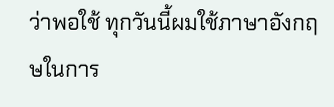ว่าพอใช้ ทุกวันนี้ผมใช้ภาษาอังกฤษในการ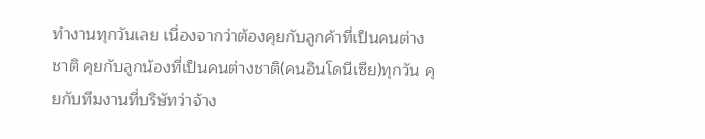ทำงานทุกวันเลย เนื่องจากว่าต้องคุยกับลูกค้าที่เป็นคนต่างชาติ คุยกับลูกน้องที่เป็นคนต่างชาติ(คนอินโดนีเซีย)ทุกวัน คุยกับทีมงานที่บริษัทว่าจ้าง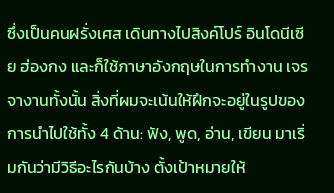ซึ่งเป็นคนฝรั่งเศส เดินทางไปสิงค์โปร์ อินโดนีเซีย ฮ่องกง และก็ใช้ภาษาอังกฤษในการทำงาน เจรจางานทั้งนั้น สิ่งที่ผมจะเน้นให้ฝึกจะอยู่ในรูปของการนำไปใช้ทั้ง 4 ด้าน: ฟัง, พูด, อ่าน, เขียน มาเริ่มกันว่ามีวิธีอะไรกันบ้าง ตั้งเป้าหมายให้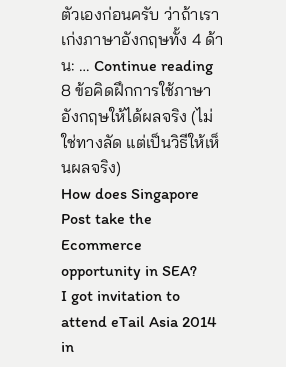ตัวเองก่อนครับ ว่าถ้าเราเก่งภาษาอังกฤษทั้ง 4 ด้าน: … Continue reading 8 ข้อคิดฝึกการใช้ภาษาอังกฤษให้ได้ผลจริง (ไม่ใช่ทางลัด แต่เป็นวิธีให้เห็นผลจริง)
How does Singapore Post take the Ecommerce opportunity in SEA?
I got invitation to attend eTail Asia 2014 in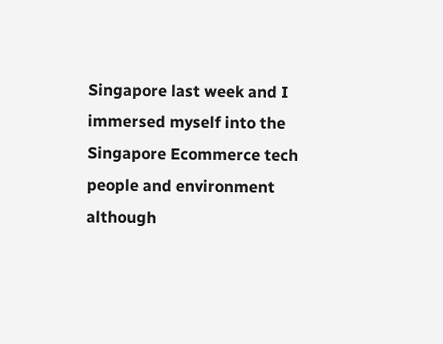Singapore last week and I immersed myself into the Singapore Ecommerce tech people and environment although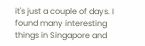it's just a couple of days. I found many interesting things in Singapore and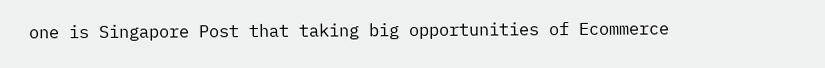one is Singapore Post that taking big opportunities of Ecommerce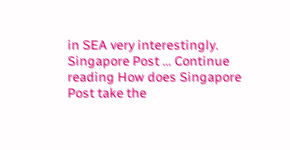in SEA very interestingly. Singapore Post … Continue reading How does Singapore Post take the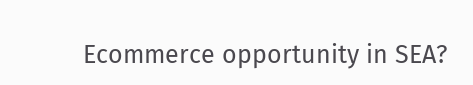Ecommerce opportunity in SEA?